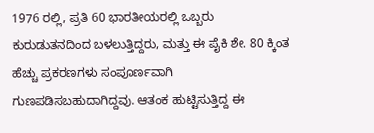1976 ರಲ್ಲಿ, ಪ್ರತಿ 60 ಭಾರತೀಯರಲ್ಲಿ ಒಬ್ಬರು ಕುರುಡುತನದಿಂದ ಬಳಲುತ್ತಿದ್ದರು, ಮತ್ತು ಈ ಪೈಕಿ ಶೇ. 80 ಕ್ಕಿಂತ ಹೆಚ್ಚು ಪ್ರಕರಣಗಳು ಸಂಪೂರ್ಣವಾಗಿ ಗುಣಪಡಿಸಬಹುದಾಗಿದ್ದವು. ಆತಂಕ ಹುಟ್ಟಿಸುತ್ತಿದ್ದ ಈ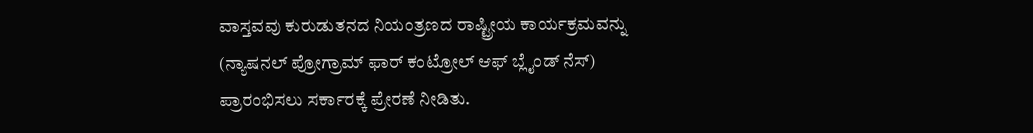ವಾಸ್ತವವು ಕುರುಡುತನದ ನಿಯಂತ್ರಣದ ರಾಷ್ಟ್ರೀಯ ಕಾರ್ಯಕ್ರಮವನ್ನು (ನ್ಯಾಷನಲ್ ಪ್ರೋಗ್ರಾಮ್ ಫಾರ್ ಕಂಟ್ರೋಲ್ ಆಫ್ ಬ್ಲೈಂಡ್ ನೆಸ್) ಪ್ರಾರಂಭಿಸಲು ಸರ್ಕಾರಕ್ಕೆ ಪ್ರೇರಣೆ ನೀಡಿತು.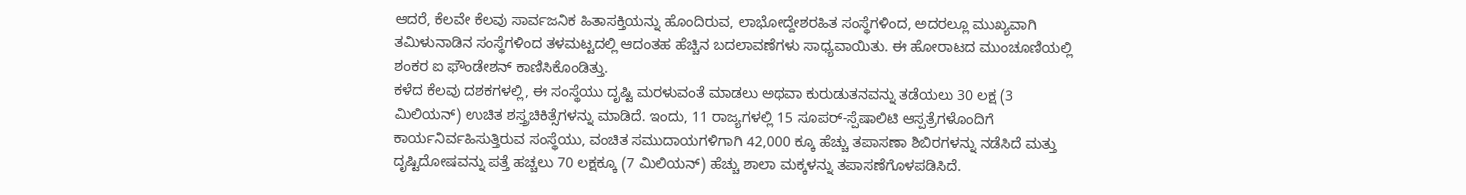ಆದರೆ, ಕೆಲವೇ ಕೆಲವು ಸಾರ್ವಜನಿಕ ಹಿತಾಸಕ್ತಿಯನ್ನು ಹೊಂದಿರುವ, ಲಾಭೋದ್ದೇಶರಹಿತ ಸಂಸ್ಥೆಗಳಿಂದ, ಅದರಲ್ಲೂ ಮುಖ್ಯವಾಗಿ ತಮಿಳುನಾಡಿನ ಸಂಸ್ಥೆಗಳಿಂದ ತಳಮಟ್ಟದಲ್ಲಿ ಆದಂತಹ ಹೆಚ್ಚಿನ ಬದಲಾವಣೆಗಳು ಸಾಧ್ಯವಾಯಿತು. ಈ ಹೋರಾಟದ ಮುಂಚೂಣಿಯಲ್ಲಿ ಶಂಕರ ಐ ಫೌಂಡೇಶನ್ ಕಾಣಿಸಿಕೊಂಡಿತ್ತು.
ಕಳೆದ ಕೆಲವು ದಶಕಗಳಲ್ಲಿ, ಈ ಸಂಸ್ಥೆಯು ದೃಷ್ಟಿ ಮರಳುವಂತೆ ಮಾಡಲು ಅಥವಾ ಕುರುಡುತನವನ್ನು ತಡೆಯಲು 30 ಲಕ್ಷ (3 ಮಿಲಿಯನ್) ಉಚಿತ ಶಸ್ತ್ರಚಿಕಿತ್ಸೆಗಳನ್ನು ಮಾಡಿದೆ. ಇಂದು, 11 ರಾಜ್ಯಗಳಲ್ಲಿ 15 ಸೂಪರ್-ಸ್ಪೆಷಾಲಿಟಿ ಆಸ್ಪತ್ರೆಗಳೊಂದಿಗೆ ಕಾರ್ಯನಿರ್ವಹಿಸುತ್ತಿರುವ ಸಂಸ್ಥೆಯು, ವಂಚಿತ ಸಮುದಾಯಗಳಿಗಾಗಿ 42,000 ಕ್ಕೂ ಹೆಚ್ಚು ತಪಾಸಣಾ ಶಿಬಿರಗಳನ್ನು ನಡೆಸಿದೆ ಮತ್ತು ದೃಷ್ಟಿದೋಷವನ್ನು ಪತ್ತೆ ಹಚ್ಚಲು 70 ಲಕ್ಷಕ್ಕೂ (7 ಮಿಲಿಯನ್) ಹೆಚ್ಚು ಶಾಲಾ ಮಕ್ಕಳನ್ನು ತಪಾಸಣೆಗೊಳಪಡಿಸಿದೆ.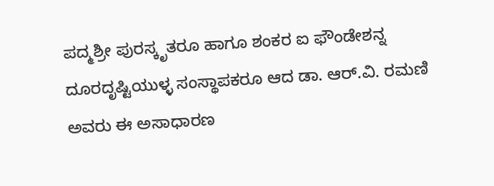ಪದ್ಮಶ್ರೀ ಪುರಸ್ಕೃತರೂ ಹಾಗೂ ಶಂಕರ ಐ ಫೌಂಡೇಶನ್ನ ದೂರದೃಷ್ಟಿಯುಳ್ಳ ಸಂಸ್ಥಾಪಕರೂ ಆದ ಡಾ. ಆರ್.ವಿ. ರಮಣಿ ಅವರು ಈ ಅಸಾಧಾರಣ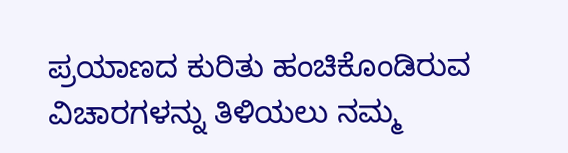ಪ್ರಯಾಣದ ಕುರಿತು ಹಂಚಿಕೊಂಡಿರುವ ವಿಚಾರಗಳನ್ನು ತಿಳಿಯಲು ನಮ್ಮ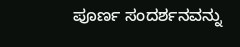ಪೂರ್ಣ ಸಂದರ್ಶನವನ್ನು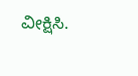ವೀಕ್ಷಿಸಿ.